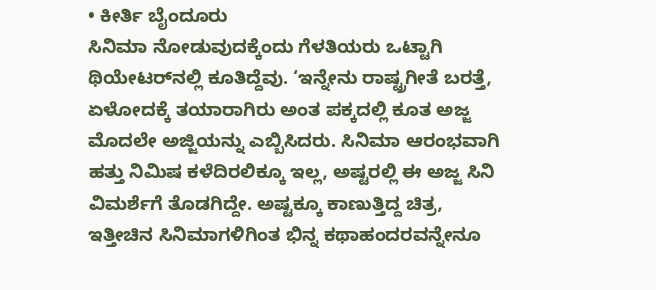• ಕೀರ್ತಿ ಬೈಂದೂರು
ಸಿನಿಮಾ ನೋಡುವುದಕ್ಕೆಂದು ಗೆಳತಿಯರು ಒಟ್ಟಾಗಿ ಥಿಯೇಟರ್‌ನಲ್ಲಿ ಕೂತಿದ್ದೆವು. ‘ಇನ್ನೇನು ರಾಷ್ಟ್ರಗೀತೆ ಬರತ್ತೆ, ಏಳೋದಕ್ಕೆ ತಯಾರಾಗಿರು ಅಂತ ಪಕ್ಕದಲ್ಲಿ ಕೂತ ಅಜ್ಜ ಮೊದಲೇ ಅಜ್ಜಿಯನ್ನು ಎಬ್ಬಿಸಿದರು. ಸಿನಿಮಾ ಆರಂಭವಾಗಿ ಹತ್ತು ನಿಮಿಷ ಕಳೆದಿರಲಿಕ್ಕೂ ಇಲ್ಲ, ಅಷ್ಟರಲ್ಲಿ ಈ ಅಜ್ಜ ಸಿನಿ ವಿಮರ್ಶೆಗೆ ತೊಡಗಿದ್ದೇ. ಅಷ್ಟಕ್ಕೂ ಕಾಣುತ್ತಿದ್ದ ಚಿತ್ರ, ಇತ್ತೀಚಿನ ಸಿನಿಮಾಗಳಿಗಿಂತ ಭಿನ್ನ ಕಥಾಹಂದರವನ್ನೇನೂ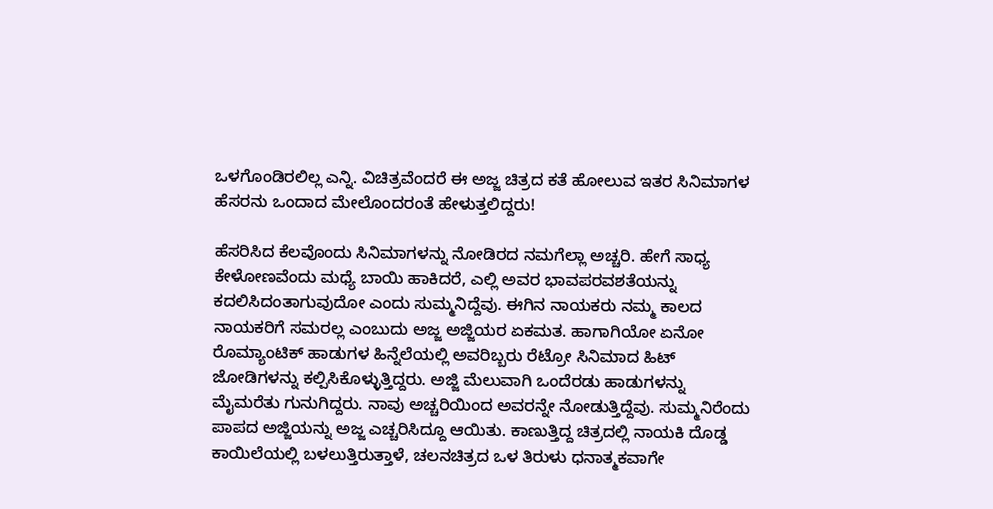ಒಳಗೊಂಡಿರಲಿಲ್ಲ ಎನ್ನಿ. ವಿಚಿತ್ರವೆಂದರೆ ಈ ಅಜ್ಜ ಚಿತ್ರದ ಕತೆ ಹೋಲುವ ಇತರ ಸಿನಿಮಾಗಳ ಹೆಸರನು ಒಂದಾದ ಮೇಲೊಂದರಂತೆ ಹೇಳುತ್ತಲಿದ್ದರು!

ಹೆಸರಿಸಿದ ಕೆಲವೊಂದು ಸಿನಿಮಾಗಳನ್ನು ನೋಡಿರದ ನಮಗೆಲ್ಲಾ ಅಚ್ಚರಿ. ಹೇಗೆ ಸಾಧ್ಯ ಕೇಳೋಣವೆಂದು ಮಧ್ಯೆ ಬಾಯಿ ಹಾಕಿದರೆ, ಎಲ್ಲಿ ಅವರ ಭಾವಪರವಶತೆಯನ್ನು ಕದಲಿಸಿದಂತಾಗುವುದೋ ಎಂದು ಸುಮ್ಮನಿದ್ದೆವು. ಈಗಿನ ನಾಯಕರು ನಮ್ಮ ಕಾಲದ ನಾಯಕರಿಗೆ ಸಮರಲ್ಲ ಎಂಬುದು ಅಜ್ಜ ಅಜ್ಜಿಯರ ಏಕಮತ. ಹಾಗಾಗಿಯೋ ಏನೋ ರೊಮ್ಯಾಂಟಿಕ್ ಹಾಡುಗಳ ಹಿನ್ನೆಲೆಯಲ್ಲಿ ಅವರಿಬ್ಬರು ರೆಟ್ರೋ ಸಿನಿಮಾದ ಹಿಟ್ ಜೋಡಿಗಳನ್ನು ಕಲ್ಪಿಸಿಕೊಳ್ಳುತ್ತಿದ್ದರು. ಅಜ್ಜಿ ಮೆಲುವಾಗಿ ಒಂದೆರಡು ಹಾಡುಗಳನ್ನು ಮೈಮರೆತು ಗುನುಗಿದ್ದರು. ನಾವು ಅಚ್ಚರಿಯಿಂದ ಅವರನ್ನೇ ನೋಡುತ್ತಿದ್ದೆವು. ಸುಮ್ಮನಿರೆಂದು ಪಾಪದ ಅಜ್ಜಿಯನ್ನು ಅಜ್ಜ ಎಚ್ಚರಿಸಿದ್ದೂ ಆಯಿತು. ಕಾಣುತ್ತಿದ್ದ ಚಿತ್ರದಲ್ಲಿ ನಾಯಕಿ ದೊಡ್ಡ ಕಾಯಿಲೆಯಲ್ಲಿ ಬಳಲುತ್ತಿರುತ್ತಾಳೆ, ಚಲನಚಿತ್ರದ ಒಳ ತಿರುಳು ಧನಾತ್ಮಕವಾಗೇ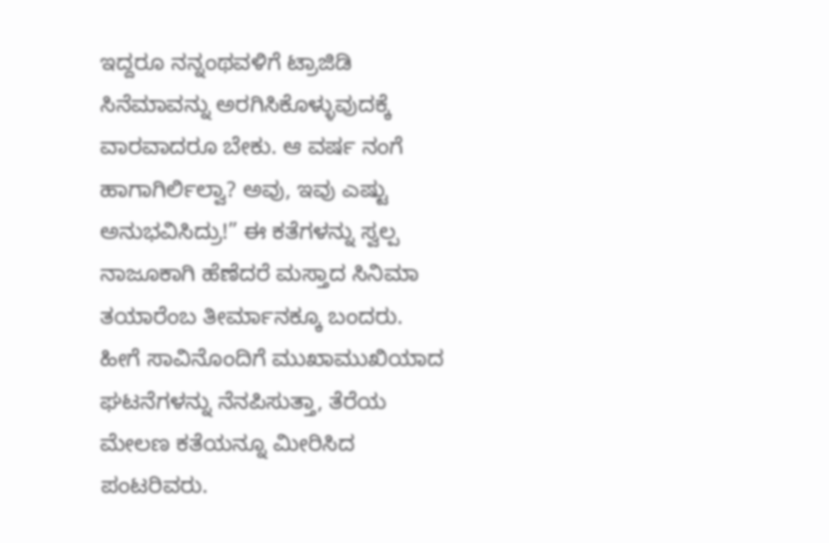ಇದ್ದರೂ ನನ್ನಂಥವಳಿಗೆ ಟ್ರಾಜಿಡಿ ಸಿನೆಮಾವನ್ನು ಅರಗಿಸಿಕೊಳ್ಳುವುದಕ್ಕೆ ವಾರವಾದರೂ ಬೇಕು. ಆ ವರ್ಷ ನಂಗೆ ಹಾಗಾಗಿರ್ಲಿಲ್ವಾ? ಅವು, ಇವು ಎಷ್ಟು ಅನುಭವಿಸಿದ್ರು!” ಈ ಕತೆಗಳನ್ನು ಸ್ವಲ್ಪ ನಾಜೂಕಾಗಿ ಹೆಣೆದರೆ ಮಸ್ತಾದ ಸಿನಿಮಾ ತಯಾರೆಂಬ ತೀರ್ಮಾನಕ್ಕೂ ಬಂದರು. ಹೀಗೆ ಸಾವಿನೊಂದಿಗೆ ಮುಖಾಮುಖಿಯಾದ ಘಟನೆಗಳನ್ನು ನೆನಪಿಸುತ್ತಾ, ತೆರೆಯ ಮೇಲಣ ಕತೆಯನ್ನೂ ಮೀರಿಸಿದ ಪಂಟರಿವರು.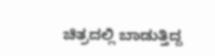ಚಿತ್ರದಲ್ಲಿ ಬಾಡುತ್ತಿದ್ದ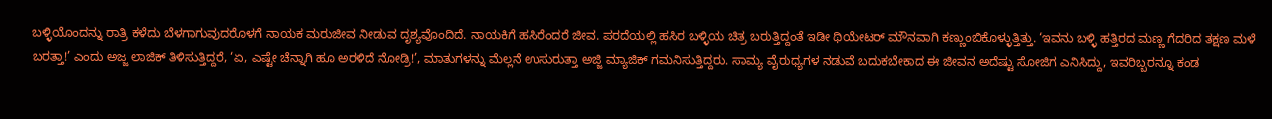ಬಳ್ಳಿಯೊಂದನ್ನು ರಾತ್ರಿ ಕಳೆದು ಬೆಳಗಾಗುವುದರೊಳಗೆ ನಾಯಕ ಮರುಜೀವ ನೀಡುವ ದೃಶ್ಯವೊಂದಿದೆ. ನಾಯಕಿಗೆ ಹಸಿರೆಂದರೆ ಜೀವ. ಪರದೆಯಲ್ಲಿ ಹಸಿರ ಬಳ್ಳಿಯ ಚಿತ್ರ ಬರುತ್ತಿದ್ದಂತೆ ಇಡೀ ಥಿಯೇಟರ್ ಮೌನವಾಗಿ ಕಣ್ಣುಂಬಿಕೊಳ್ಳುತ್ತಿತ್ತು. ‘ಇವನು ಬಳ್ಳಿ ಹತ್ತಿರದ ಮಣ್ಣ ಗೆದರಿದ ತಕ್ಷಣ ಮಳೆ ಬರತ್ತಾ!’ ಎಂದು ಅಜ್ಜ ಲಾಜಿಕ್ ತಿಳಿಸುತ್ತಿದ್ದರೆ, ‘ಏ, ಎಷ್ಟೇ ಚೆನ್ನಾಗಿ ಹೂ ಅರಳಿದೆ ನೋಡ್ರಿ!’, ಮಾತುಗಳನ್ನು ಮೆಲ್ಲನೆ ಉಸುರುತ್ತಾ ಅಜ್ಜಿ ಮ್ಯಾಜಿಕ್ ಗಮನಿಸುತ್ತಿದ್ದರು. ಸಾಮ್ಯ ವೈರುಧ್ಯಗಳ ನಡುವೆ ಬದುಕಬೇಕಾದ ಈ ಜೀವನ ಅದೆಷ್ಟು ಸೋಜಿಗ ಎನಿಸಿದ್ದು, ಇವರಿಬ್ಬರನ್ನೂ ಕಂಡ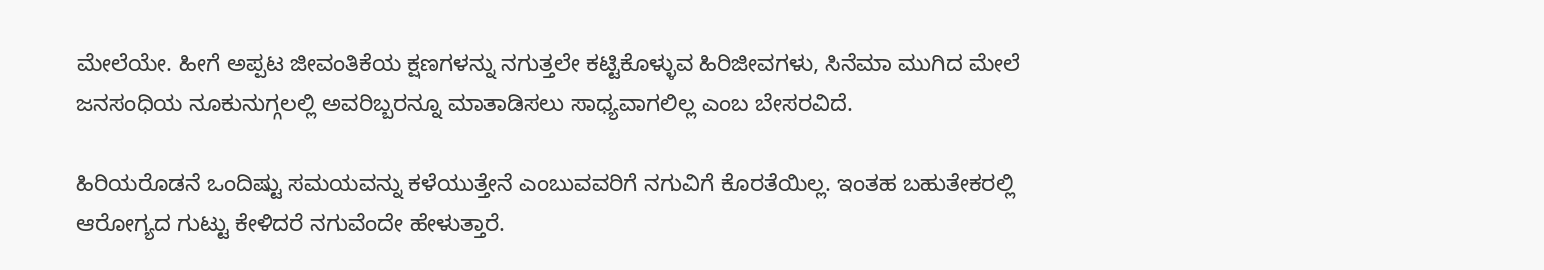ಮೇಲೆಯೇ. ಹೀಗೆ ಅಪ್ಪಟ ಜೀವಂತಿಕೆಯ ಕ್ಷಣಗಳನ್ನು ನಗುತ್ತಲೇ ಕಟ್ಟಿಕೊಳ್ಳುವ ಹಿರಿಜೀವಗಳು, ಸಿನೆಮಾ ಮುಗಿದ ಮೇಲೆ ಜನಸಂಧಿಯ ನೂಕುನುಗ್ಗಲಲ್ಲಿ ಅವರಿಬ್ಬರನ್ನೂ ಮಾತಾಡಿಸಲು ಸಾಧ್ಯವಾಗಲಿಲ್ಲ ಎಂಬ ಬೇಸರವಿದೆ.

ಹಿರಿಯರೊಡನೆ ಒಂದಿಷ್ಟು ಸಮಯವನ್ನು ಕಳೆಯುತ್ತೇನೆ ಎಂಬುವವರಿಗೆ ನಗುವಿಗೆ ಕೊರತೆಯಿಲ್ಲ. ಇಂತಹ ಬಹುತೇಕರಲ್ಲಿ ಆರೋಗ್ಯದ ಗುಟ್ಟು ಕೇಳಿದರೆ ನಗುವೆಂದೇ ಹೇಳುತ್ತಾರೆ.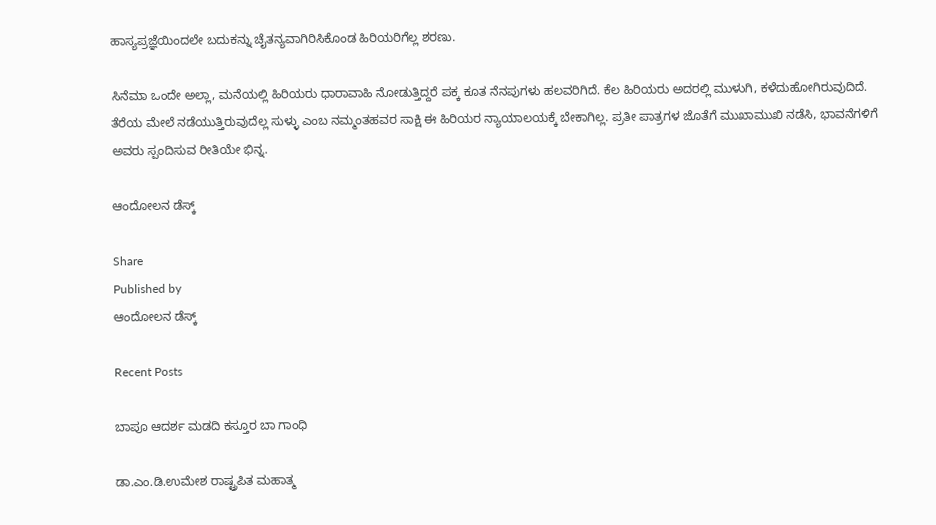ಹಾಸ್ಯಪ್ರಜ್ಞೆಯಿಂದಲೇ ಬದುಕನ್ನು ಚೈತನ್ಯವಾಗಿರಿಸಿಕೊಂಡ ಹಿರಿಯರಿಗೆಲ್ಲ ಶರಣು.

ಸಿನೆಮಾ ಒಂದೇ ಅಲ್ಲಾ, ಮನೆಯಲ್ಲಿ ಹಿರಿಯರು ಧಾರಾವಾಹಿ ನೋಡುತ್ತಿದ್ದರೆ ಪಕ್ಕ ಕೂತ ನೆನಪುಗಳು ಹಲವರಿಗಿದೆ. ಕೆಲ ಹಿರಿಯರು ಅದರಲ್ಲಿ ಮುಳುಗಿ, ಕಳೆದುಹೋಗಿರುವುದಿದೆ. ತೆರೆಯ ಮೇಲೆ ನಡೆಯುತ್ತಿರುವುದೆಲ್ಲ ಸುಳ್ಳು ಎಂಬ ನಮ್ಮಂತಹವರ ಸಾಕ್ಷಿ ಈ ಹಿರಿಯರ ನ್ಯಾಯಾಲಯಕ್ಕೆ ಬೇಕಾಗಿಲ್ಲ. ಪ್ರತೀ ಪಾತ್ರಗಳ ಜೊತೆಗೆ ಮುಖಾಮುಖಿ ನಡೆಸಿ, ಭಾವನೆಗಳಿಗೆ ಅವರು ಸ್ಪಂದಿಸುವ ರೀತಿಯೇ ಭಿನ್ನ.

ಆಂದೋಲನ ಡೆಸ್ಕ್

Share
Published by
ಆಂದೋಲನ ಡೆಸ್ಕ್

Recent Posts

ಬಾಪೂ ಆದರ್ಶ ಮಡದಿ ಕಸ್ತೂರ ಬಾ ಗಾಂಧಿ

ಡಾ.ಎಂ.ಡಿ.ಉಮೇಶ ರಾಷ್ಟ್ರಪಿತ ಮಹಾತ್ಮ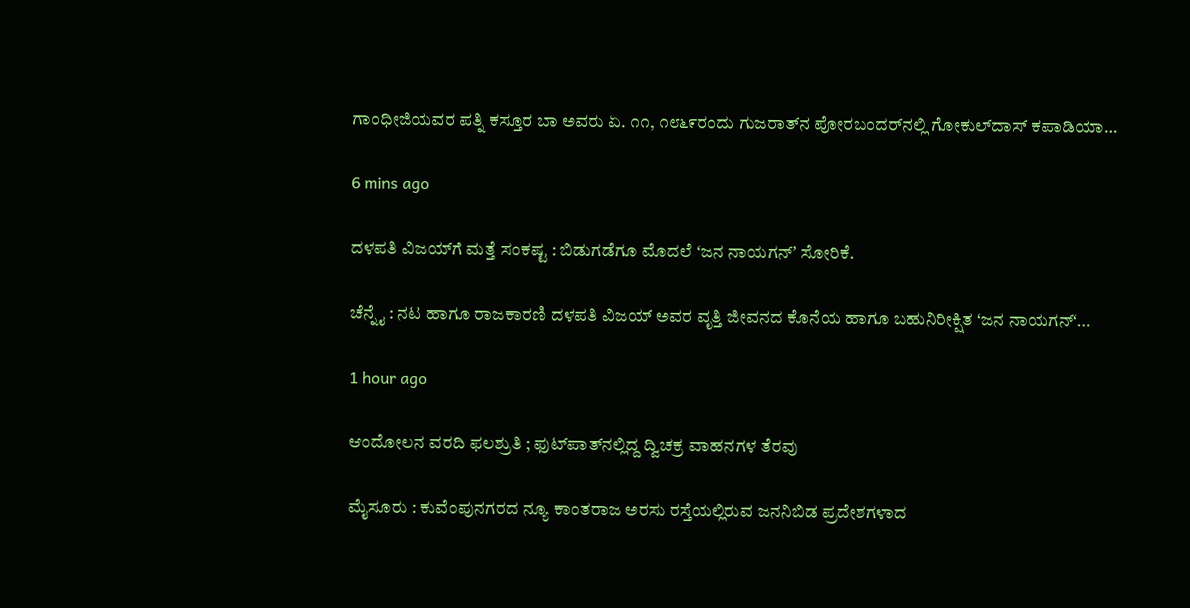ಗಾಂಧೀಜಿಯವರ ಪತ್ನಿ ಕಸ್ತೂರ ಬಾ ಅವರು ಏ. ೧೧, ೧೮೬೯ರಂದು ಗುಜರಾತ್‌ನ ಪೋರಬಂದರ್‌ನಲ್ಲಿ ಗೋಕುಲ್‌ದಾಸ್ ಕಪಾಡಿಯಾ…

6 mins ago

ದಳಪತಿ ವಿಜಯ್‌ಗೆ ಮತ್ತೆ ಸಂಕಷ್ಟ : ಬಿಡುಗಡೆಗೂ ಮೊದಲೆ ʻಜನ ನಾಯಗನ್‌ʼ ಸೋರಿಕೆ.

ಚೆನ್ನೈ : ನಟ ಹಾಗೂ ರಾಜಕಾರಣಿ ದಳಪತಿ ವಿಜಯ್‌ ಅವರ ವೃತ್ತಿ ಜೀವನದ ಕೊನೆಯ ಹಾಗೂ ಬಹುನಿರೀಕ್ಷಿತ ʻಜನ ನಾಯಗನ್‌ʻ…

1 hour ago

ಆಂದೋಲನ ವರದಿ ಫಲಶ್ರುತಿ ; ಫುಟ್‌ಪಾತ್‌ನಲ್ಲಿದ್ದ ದ್ವಿಚಕ್ರ ವಾಹನಗಳ ತೆರವು

ಮೈಸೂರು : ಕುವೆಂಪುನಗರದ ನ್ಯೂ ಕಾಂತರಾಜ ಅರಸು ರಸ್ತೆಯಲ್ಲಿರುವ ಜನನಿಬಿಡ ಪ್ರದೇಶಗಳಾದ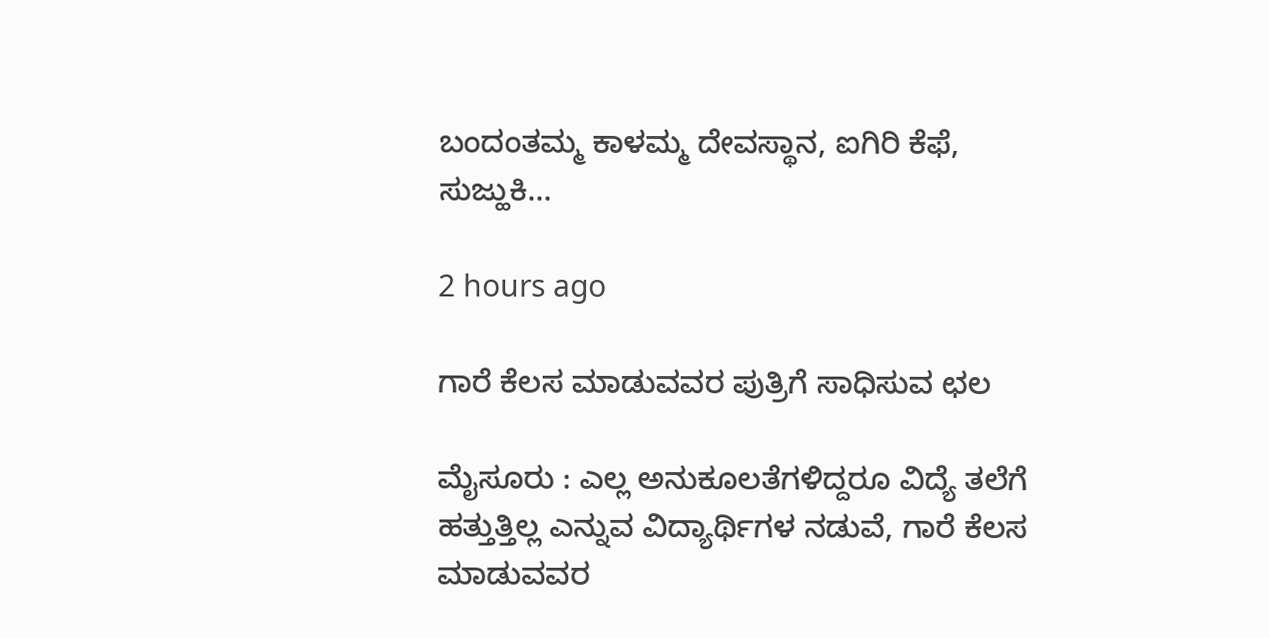ಬಂದಂತಮ್ಮ ಕಾಳಮ್ಮ ದೇವಸ್ಥಾನ, ಐಗಿರಿ ಕೆಫೆ, ಸುಜ್ಹುಕಿ…

2 hours ago

ಗಾರೆ ಕೆಲಸ ಮಾಡುವವರ ಪುತ್ರಿಗೆ ಸಾಧಿಸುವ ಛಲ

ಮೈಸೂರು : ಎಲ್ಲ ಅನುಕೂಲತೆಗಳಿದ್ದರೂ ವಿದ್ಯೆ ತಲೆಗೆ ಹತ್ತುತ್ತಿಲ್ಲ ಎನ್ನುವ ವಿದ್ಯಾರ್ಥಿಗಳ ನಡುವೆ, ಗಾರೆ ಕೆಲಸ ಮಾಡುವವರ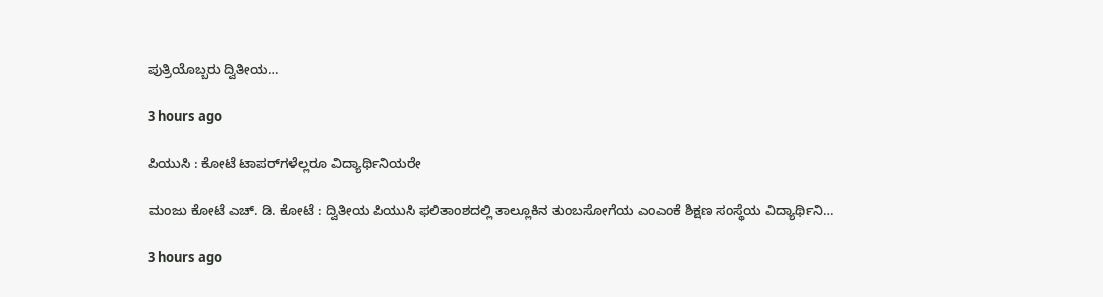ಪುತ್ರಿಯೊಬ್ಬರು ದ್ವಿತೀಯ…

3 hours ago

ಪಿಯುಸಿ : ಕೋಟೆ ಟಾಪರ್‌ಗಳೆಲ್ಲರೂ ವಿದ್ಯಾರ್ಥಿನಿಯರೇ

ಮಂಜು ಕೋಟೆ ಎಚ್. ಡಿ. ಕೋಟೆ : ದ್ವಿತೀಯ ಪಿಯುಸಿ ಫಲಿತಾಂಶದಲ್ಲಿ ತಾಲ್ಲೂಕಿನ ತುಂಬಸೋಗೆಯ ಎಂಎಂಕೆ ಶಿಕ್ಷಣ ಸಂಸ್ಥೆಯ ವಿದ್ಯಾರ್ಥಿನಿ…

3 hours ago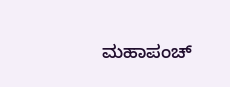ಮಹಾಪಂಚ್‌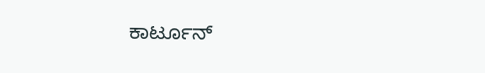ಕಾರ್ಟೂನ್‌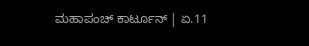ಮಹಾಪಂಚ್‌ ಕಾರ್ಟೂನ್‌ | ಏ.11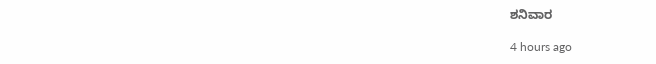ಶನಿವಾರ

4 hours ago